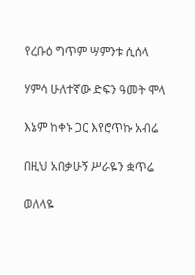የረቡዕ ግጥም ሣምንቱ ሲሰላ

ሃምሳ ሁለተኛው ድፍን ዓመት ሞላ

እኔም ከቀኑ ጋር እየሮጥኩ አብሬ

በዚህ አበቃሁኝ ሥራዬን ቋጥሬ

ወለላዬ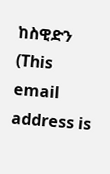ከስዊድን (This email address is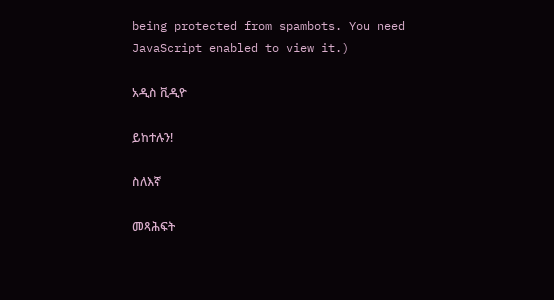being protected from spambots. You need JavaScript enabled to view it.)

አዲስ ቪዲዮ

ይከተሉን!

ስለእኛ

መጻሕፍት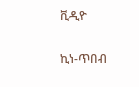ቪዲዮ

ኪነ-ጥበብ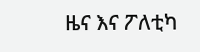ዜና እና ፖለቲካ